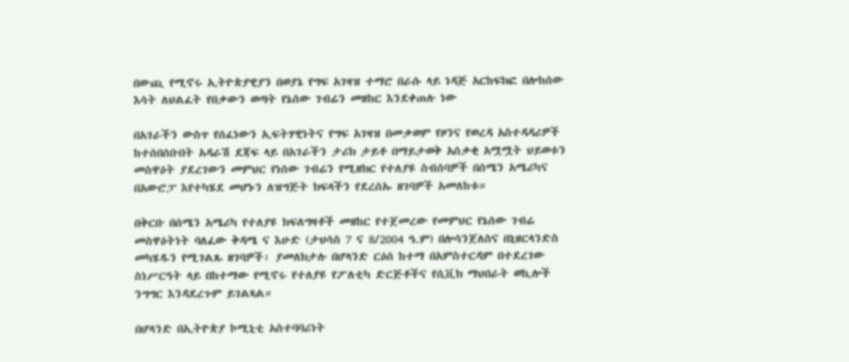በውጪ የሚኖሩ ኢትዮጵያዊያን በወያኔ የግፍ አገዛዝ ተማሮ በራሱ ላይ ነዳጅ አርከፍክፎ በሎከሰው እሳት ለህልፈት የበቃውን ወጣት የኔሰው ገብሬን መዘከር እንደቀጠሉ ነው

በአገራችን ውስጥ የሰፈነውን ኢፍትሃዊነትና የግፍ አገዛዝ በመቃወም የዞንና የወረዳ አስተዳዳሪዎች ከተሰበሰቡበት አዳራሽ ደጃፍ ላይ በአገራችን ታሪክ ታይቶ በማይታወቅ አሰቃቂ አሟሟት ህይወቱን መስዋዕት ያደረገውን መምህር የነሰው ገብሬን የሚዘክር የተለያዩ ስብሰባዎች በሰሜን አሜሪካና በአውሮፓ እየተካሄደ መሆኑን ለዝግጅት ክፍላችን የደረሰኡ ዘገባዎች አመለከቱ።

በቅርቡ በሰሜን አሜሪካ የተለያዩ ክፍለግዛቶች መዘከር የተጀመረው የመምህር የኔሰው ገብሬ መስዋዕትነት ባለፈው ቅዳሜ ና እሁድ (ታህሳስ 7 ና 8/2004 ዓ.ም) በሎሳንጀለስና በኒዘርላንድስ መካሄዱን የሚገልጹ ዘገባዎች፡ ያመለክታሉ በሆላንድ ርዕሰ ከተማ በአምስተርዳም በተደረገው ስነሥርዓት ላይ በከተማው የሚኖሩ የተለያዩ የፖለቲካ ድርጅቶችና የሲቪክ ማህበራት ወኪሎች ንግግር እንዳደረጉም ይገልጻል።

በሆላንድ በኢትዮጵያ ኮሚኒቲ አስተባባሪነት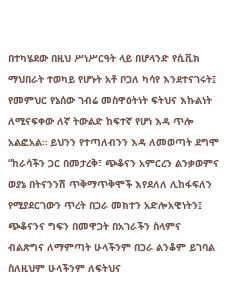በተካሄደው በዚህ ሥነሥርዓት ላይ በሆላንድ የሲቪክ ማህበራት ተወካይ የሆኑት አቶ ቦጋለ ካሳየ እንደተናገሩት፤ የመምህር የኔሰው ገብሬ መስዋዕትነት ፍትህና እኩልነት ለሚናፍቀው ለኛ ትውልድ ከፍተኛ የሆነ እዳ ጥሎ አልፎአል። ይህንን የተጣለብንን እዳ ለመወጣት ደግሞ “ከራሳችን ጋር በመታረቅ፣ ጭቆናን አምርረን ልንቃወምና ወያኔ በትናንንሽ ጥቅማጥቅሞች እየደለለ ሊከፋፍለን የሚያደርገውን ጥረት በጋራ መክተን አድሎአዊነትን፤ ጭቆናንና ግፍን በመዋጋት በአገራችን ስላምና ብልጽግና ለማምጣት ሁላችንም በጋራ ልንቆም ይገባል ስለዚህም ሁላችንም ለፍትህና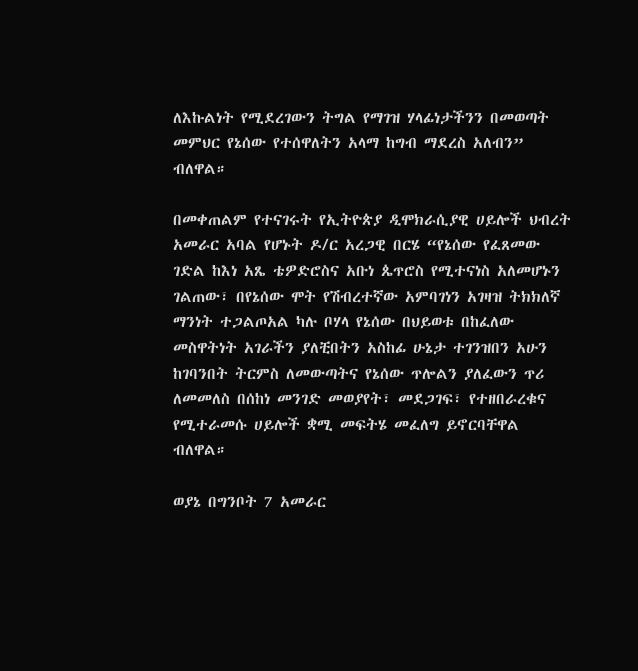ለእኩልነት የሚደረገውን ትግል የማገዝ ሃላፊነታችንን በመወጣት መምህር የኔሰው የተሰዋለትን አላማ ከግብ ማደረስ አለብን” ብለዋል።

በመቀጠልም የተናገሩት የኢትዮጵያ ዲሞክራሲያዊ ሀይሎች ህብረት አመራር አባል የሆኑት ዶ/ር አረጋዊ በርሄ “የኔሰው የፈጸመው ገድል ከእነ አጼ ቴዎድሮስና አቡነ ጴጥሮስ የሚተናነስ አለመሆኑን ገልጠው፣ በየኔሰው ሞት የሽብረተኛው አምባገነን አገዛዝ ትክክለኛ ማንነት ተጋልጦአል ካሉ ቦሃላ የኔሰው በህይወቱ በከፈለው መስዋትነት አገራችን ያለቺበትን አስከፊ ሁኔታ ተገንዝበን አሁን ከገባንበት ትርምስ ለመውጣትና የኔሰው ጥሎልን ያለፈውን ጥሪ ለመመለስ በሰከነ መንገድ መወያየት፣ መደጋገፍ፣ የተዘበራረቁና የሚተራመሱ ሀይሎች ቋሚ መፍትሄ መፈለግ ይኖርባቸዋል ብለዋል።

ወያኔ በግንቦት 7 አመራር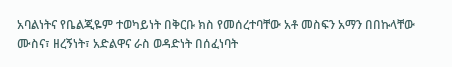አባልነትና የቤልጂዬም ተወካይነት በቅርቡ ክስ የመሰረተባቸው አቶ መስፍን አማን በበኩላቸው ሙስና፣ ዘረኝነት፣ አድልዋና ራስ ወዳድነት በሰፈነባት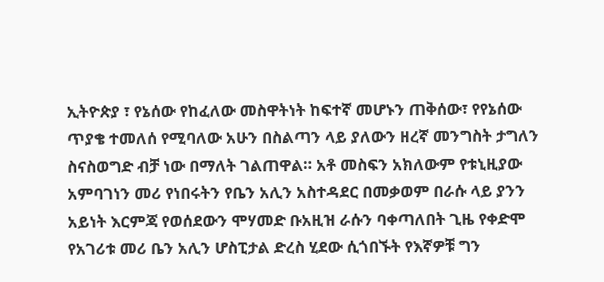ኢትዮጵያ ፣ የኔሰው የከፈለው መስዋትነት ከፍተኛ መሆኑን ጠቅሰው፣ የየኔሰው ጥያቄ ተመለሰ የሚባለው አሁን በስልጣን ላይ ያለውን ዘረኛ መንግስት ታግለን ስናስወግድ ብቻ ነው በማለት ገልጠዋል። አቶ መስፍን አክለውም የቱኒዚያው አምባገነን መሪ የነበሩትን የቤን አሊን አስተዳደር በመቃወም በራሱ ላይ ያንን አይነት እርምጃ የወሰደውን ሞሃመድ ቡአዚዝ ራሱን ባቀጣለበት ጊዜ የቀድሞ የአገሪቱ መሪ ቤን አሊን ሆስፒታል ድረስ ሂደው ሲጎበኙት የእኛዎቹ ግን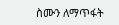ስሙን ለማጥፋት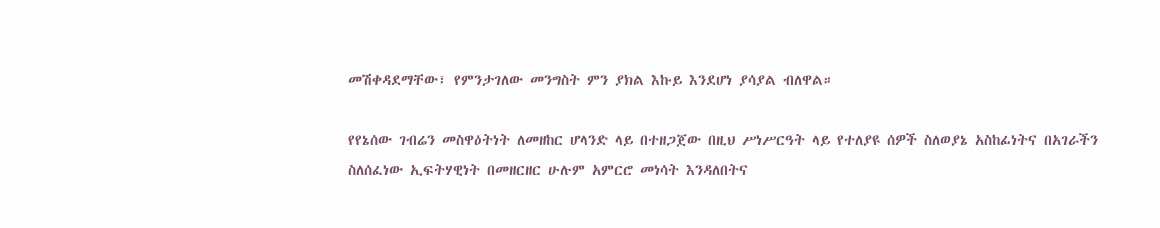መሽቀዳደማቸው፣ የምንታገለው መንግስት ምን ያክል እኩይ እንደሆነ ያሳያል ብለዋል።

የየኔሰው ገብሬን መስዋዕትነት ለመዘከር ሆላንድ ላይ በተዘጋጀው በዚህ ሥነሥርዓት ላይ የተለያዩ ሰዎች ስለወያኔ አስከፊነትና በአገራችን ስለሰፈነው ኢፍትሃዊነት በመዘርዘር ሁሉም አምርሮ መነሳት እንዳለበትና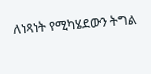ለነጻነት የሚካሄደውን ትግል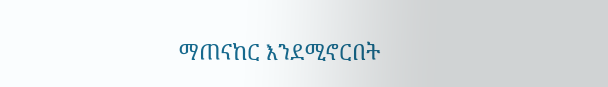ማጠናከር እንደሚኖርበት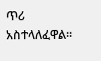ጥሪ አስተላለፈዋል።